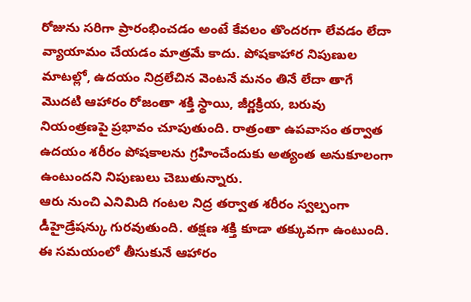రోజును సరిగా ప్రారంభించడం అంటే కేవలం తొందరగా లేవడం లేదా వ్యాయామం చేయడం మాత్రమే కాదు. పోషకాహార నిపుణుల మాటల్లో, ఉదయం నిద్రలేచిన వెంటనే మనం తినే లేదా తాగే మొదటి ఆహారం రోజంతా శక్తి స్థాయి, జీర్ణక్రియ, బరువు నియంత్రణపై ప్రభావం చూపుతుంది. రాత్రంతా ఉపవాసం తర్వాత ఉదయం శరీరం పోషకాలను గ్రహించేందుకు అత్యంత అనుకూలంగా ఉంటుందని నిపుణులు చెబుతున్నారు.
ఆరు నుంచి ఎనిమిది గంటల నిద్ర తర్వాత శరీరం స్వల్పంగా డీహైడ్రేషన్కు గురవుతుంది. తక్షణ శక్తి కూడా తక్కువగా ఉంటుంది. ఈ సమయంలో తీసుకునే ఆహారం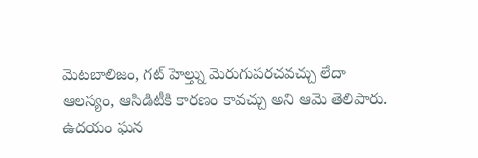మెటబాలిజం, గట్ హెల్త్ను మెరుగుపరచవచ్చు లేదా ఆలస్యం, ఆసిడిటీకి కారణం కావచ్చు అని ఆమె తెలిపారు. ఉదయం ఘన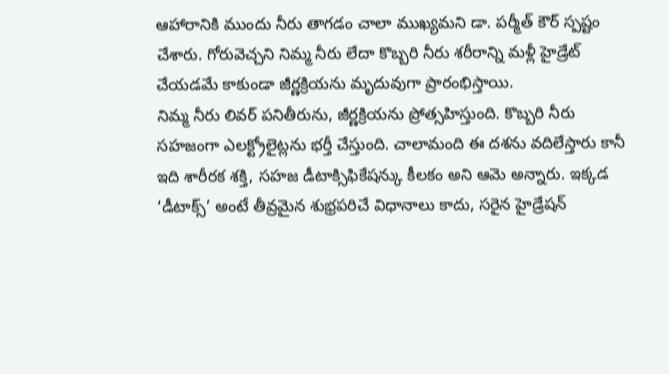ఆహారానికి ముందు నీరు తాగడం చాలా ముఖ్యమని డా. పర్మీత్ కౌర్ స్పష్టం చేశారు. గోరువెచ్చని నిమ్మ నీరు లేదా కొబ్బరి నీరు శరీరాన్ని మళ్లీ హైడ్రేట్ చేయడమే కాకుండా జీర్ణక్రియను మృదువుగా ప్రారంభిస్తాయి.
నిమ్మ నీరు లివర్ పనితీరును, జీర్ణక్రియను ప్రోత్సహిస్తుంది. కొబ్బరి నీరు సహజంగా ఎలక్ట్రోలైట్లను భర్తీ చేస్తుంది. చాలామంది ఈ దశను వదిలేస్తారు కానీ ఇది శారీరక శక్తి, సహజ డీటాక్సిఫికేషన్కు కీలకం అని ఆమె అన్నారు. ఇక్కడ ‘డీటాక్స్’ అంటే తీవ్రమైన శుభ్రపరిచే విధానాలు కాదు, సరైన హైడ్రేషన్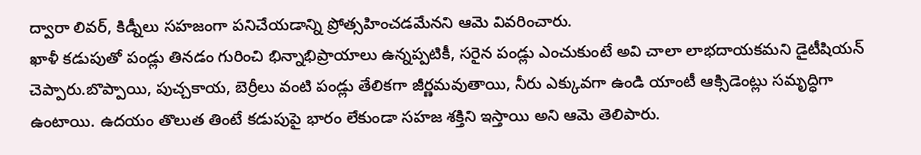ద్వారా లివర్, కిడ్నీలు సహజంగా పనిచేయడాన్ని ప్రోత్సహించడమేనని ఆమె వివరించారు.
ఖాళీ కడుపుతో పండ్లు తినడం గురించి భిన్నాభిప్రాయాలు ఉన్నప్పటికీ, సరైన పండ్లు ఎంచుకుంటే అవి చాలా లాభదాయకమని డైటీషియన్ చెప్పారు.బొప్పాయి, పుచ్చకాయ, బెర్రీలు వంటి పండ్లు తేలికగా జీర్ణమవుతాయి, నీరు ఎక్కువగా ఉండి యాంటీ ఆక్సిడెంట్లు సమృద్ధిగా ఉంటాయి. ఉదయం తొలుత తింటే కడుపుపై భారం లేకుండా సహజ శక్తిని ఇస్తాయి అని ఆమె తెలిపారు.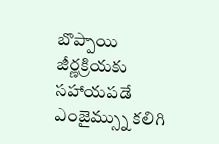బొప్పాయి జీర్ణక్రియకు సహాయపడే ఎంజైమ్స్ను కలిగి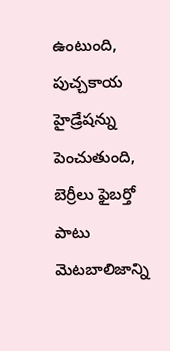ఉంటుంది, పుచ్చకాయ హైడ్రేషన్ను పెంచుతుంది, బెర్రీలు ఫైబర్తో పాటు మెటబాలిజాన్ని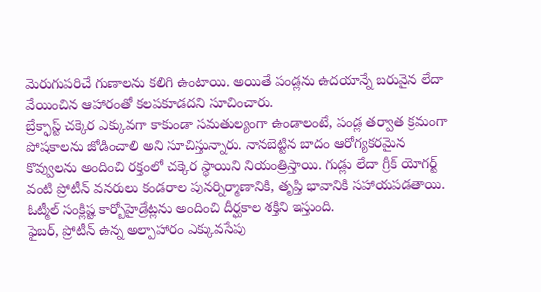మెరుగుపరిచే గుణాలను కలిగి ఉంటాయి. అయితే పండ్లను ఉదయాన్నే బరువైన లేదా వేయించిన ఆహారంతో కలపకూడదని సూచించారు.
బ్రేక్ఫాస్ట్ చక్కెర ఎక్కువగా కాకుండా సమతుల్యంగా ఉండాలంటే, పండ్ల తర్వాత క్రమంగా పోషకాలను జోడించాలి అని సూచిస్తున్నారు. నానబెట్టిన బాదం ఆరోగ్యకరమైన కొవ్వులను అందించి రక్తంలో చక్కెర స్థాయిని నియంత్రిస్తాయి. గుడ్లు లేదా గ్రీక్ యోగర్ట్ వంటి ప్రోటీన్ వనరులు కండరాల పునర్నిర్మాణానికి, తృప్తి భావానికి సహాయపడతాయి. ఓట్మీల్ సంక్లిష్ట కార్బోహైడ్రేట్లను అందించి దీర్ఘకాల శక్తిని ఇస్తుంది.
ఫైబర్, ప్రోటీన్ ఉన్న అల్పాహారం ఎక్కువసేపు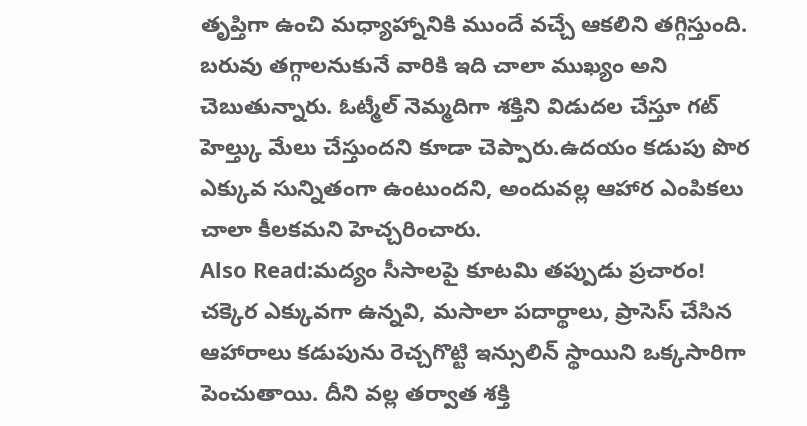తృప్తిగా ఉంచి మధ్యాహ్నానికి ముందే వచ్చే ఆకలిని తగ్గిస్తుంది. బరువు తగ్గాలనుకునే వారికి ఇది చాలా ముఖ్యం అని చెబుతున్నారు. ఓట్మీల్ నెమ్మదిగా శక్తిని విడుదల చేస్తూ గట్ హెల్త్కు మేలు చేస్తుందని కూడా చెప్పారు.ఉదయం కడుపు పొర ఎక్కువ సున్నితంగా ఉంటుందని, అందువల్ల ఆహార ఎంపికలు చాలా కీలకమని హెచ్చరించారు.
Also Read:మద్యం సీసాలపై కూటమి తప్పుడు ప్రచారం!
చక్కెర ఎక్కువగా ఉన్నవి, మసాలా పదార్థాలు, ప్రాసెస్ చేసిన ఆహారాలు కడుపును రెచ్చగొట్టి ఇన్సులిన్ స్థాయిని ఒక్కసారిగా పెంచుతాయి. దీని వల్ల తర్వాత శక్తి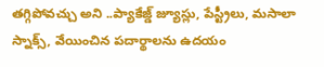తగ్గిపోవచ్చు అని ..ప్యాకేజ్డ్ జ్యూస్లు, పేస్ట్రీలు, మసాలా స్నాక్స్, వేయించిన పదార్థాలను ఉదయం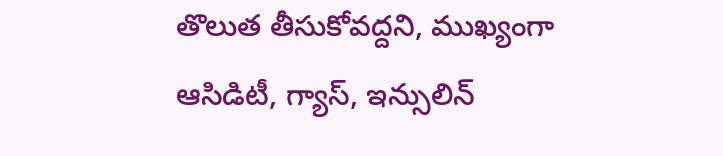తొలుత తీసుకోవద్దని, ముఖ్యంగా ఆసిడిటీ, గ్యాస్, ఇన్సులిన్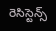రెసిస్టెన్స్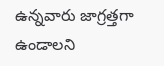ఉన్నవారు జాగ్రత్తగా ఉండాలని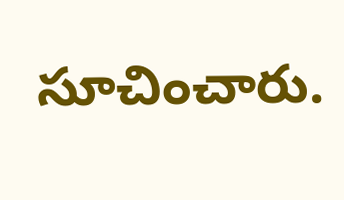సూచించారు.